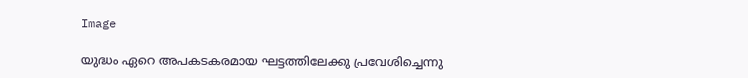Image

യുദ്ധം ഏറെ അപകടകരമായ ഘട്ടത്തിലേക്കു പ്രവേശിച്ചെന്നു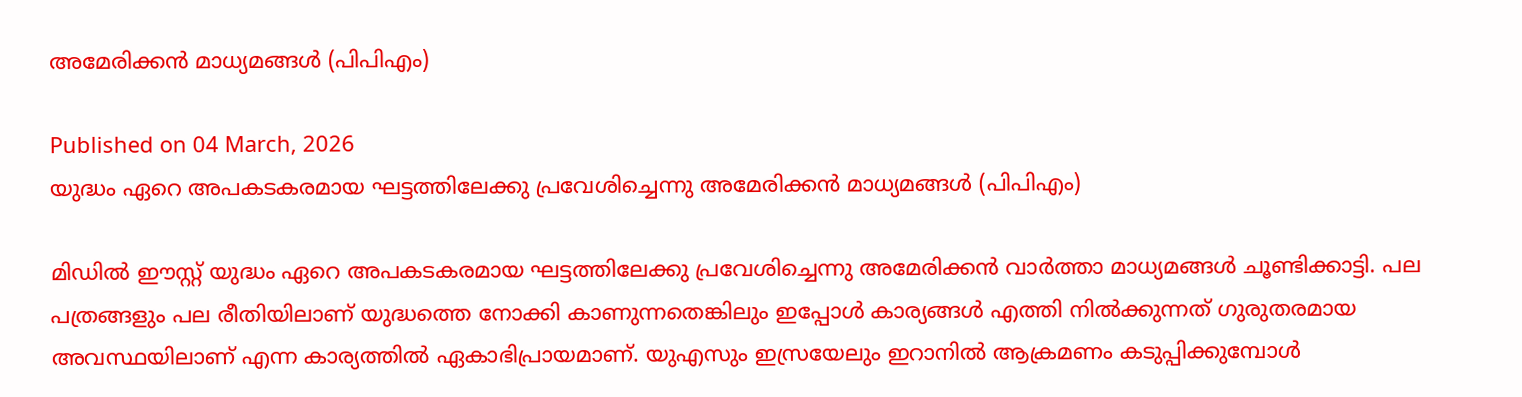അമേരിക്കൻ മാധ്യമങ്ങൾ (പിപിഎം)

Published on 04 March, 2026
യുദ്ധം ഏറെ അപകടകരമായ ഘട്ടത്തിലേക്കു പ്രവേശിച്ചെന്നു അമേരിക്കൻ മാധ്യമങ്ങൾ (പിപിഎം)

മിഡിൽ ഈസ്റ്റ് യുദ്ധം ഏറെ അപകടകരമായ ഘട്ടത്തിലേക്കു പ്രവേശിച്ചെന്നു അമേരിക്കൻ വാർത്താ മാധ്യമങ്ങൾ ചൂണ്ടിക്കാട്ടി. പല പത്രങ്ങളും പല രീതിയിലാണ് യുദ്ധത്തെ നോക്കി കാണുന്നതെങ്കിലും ഇപ്പോൾ കാര്യങ്ങൾ എത്തി നിൽക്കുന്നത് ഗുരുതരമായ അവസ്ഥയിലാണ് എന്ന കാര്യത്തിൽ ഏകാഭിപ്രായമാണ്. യുഎസും ഇസ്രയേലും ഇറാനിൽ ആക്രമണം കടുപ്പിക്കുമ്പോൾ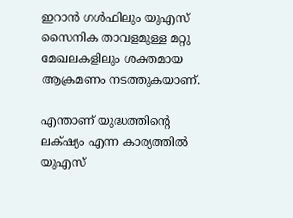ഇറാൻ ഗൾഫിലും യുഎസ് സൈനിക താവളമുള്ള മറ്റു മേഖലകളിലും ശക്തമായ ആക്രമണം നടത്തുകയാണ്.

എന്താണ് യുദ്ധത്തിന്റെ ലക്‌ഷ്യം എന്ന കാര്യത്തിൽ യുഎസ്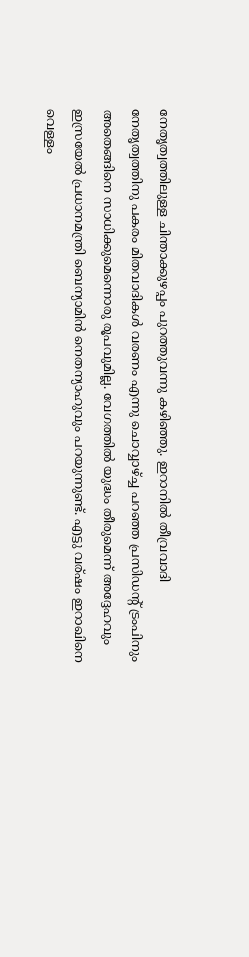നേതൃത്വത്തിലുള്ള ചിന്താക്കുഴപ്പം പുറത്തുവന്നു കഴിഞ്ഞു. ഇറാനിൽ തീവ്രവാദി നേതൃത്വത്തിനു പകരം മിതവാദികൾ വരണം എന്നു ചൊവ്വാഴ്ച്ച പറഞ്ഞ പ്രസിഡന്റ് ട്രംപിനും അതെങ്ങിനെ സാധിക്കുമെന്നൊരു രൂപവുമില്ല. വേഗത്തിൽ യുദ്ധം തീരുമെന്ന് അദ്ദേഹവും ഇസ്രയേൽ പ്രധാനമന്ത്രി ബെന്യാമിൻ നെതന്യാഹുവും പറയുന്നുണ്ട്. എട്ടു വര്ഷം ഇറാഖിനെ വെള്ളം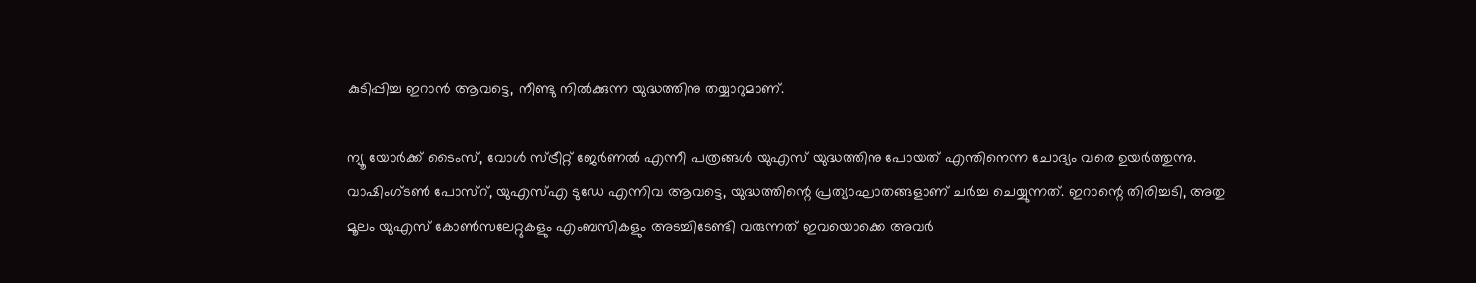കുടിപ്പിച്ച ഇറാൻ ആവട്ടെ, നീണ്ടു നിൽക്കുന്ന യുദ്ധത്തിനു തയ്യാറുമാണ്.

ന്യൂ യോർക്ക് ടൈംസ്, വോൾ സ്ട്രീറ്റ് ജേർണൽ എന്നീ പത്രങ്ങൾ യുഎസ് യുദ്ധത്തിനു പോയത് എന്തിനെന്ന ചോദ്യം വരെ ഉയർത്തുന്നു. വാഷിംഗ്‌ടൺ പോസ്റ്, യുഎസ്എ ടുഡേ എന്നിവ ആവട്ടെ, യുദ്ധത്തിന്റെ പ്രത്യാഘാതങ്ങളാണ് ചർച്ച ചെയ്യുന്നത്. ഇറാന്റെ തിരിച്ചടി, അതു മൂലം യുഎസ് കോൺസലേറ്റുകളും എംബസികളും അടച്ചിടേണ്ടി വരുന്നത് ഇവയൊക്കെ അവർ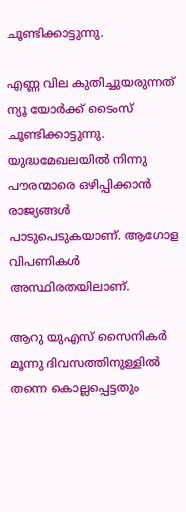ചൂണ്ടിക്കാട്ടുന്നു.

എണ്ണ വില കുതിച്ചുയരുന്നത് ന്യൂ യോർക്ക് ടൈംസ് ചൂണ്ടിക്കാട്ടുന്നു. യുദ്ധമേഖലയിൽ നിന്നു പൗരന്മാരെ ഒഴിപ്പിക്കാൻ രാജ്യങ്ങൾ പാടുപെടുകയാണ്. ആഗോള വിപണികൾ അസ്ഥിരതയിലാണ്.

ആറു യുഎസ് സൈനികർ മൂന്നു ദിവസത്തിനുള്ളിൽ തന്നെ കൊല്ലപ്പെട്ടതും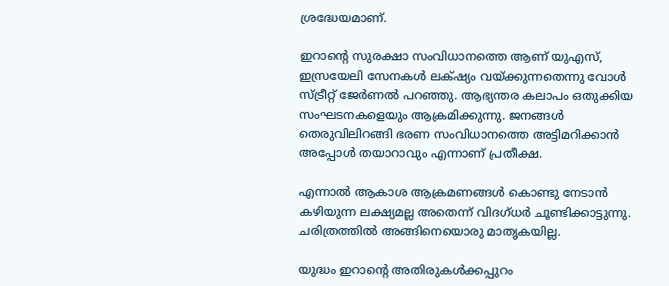ശ്രദ്ധേയമാണ്.

ഇറാന്റെ സുരക്ഷാ സംവിധാനത്തെ ആണ് യുഎസ്, ഇസ്രയേലി സേനകൾ ലക്‌ഷ്യം വയ്ക്കുന്നതെന്നു വോൾ സ്ട്രീറ്റ് ജേർണൽ പറഞ്ഞു. ആഭ്യന്തര കലാപം ഒതുക്കിയ സംഘടനകളെയും ആക്രമിക്കുന്നു. ജനങ്ങൾ തെരുവിലിറങ്ങി ഭരണ സംവിധാനത്തെ അട്ടിമറിക്കാൻ അപ്പോൾ തയാറാവും എന്നാണ് പ്രതീക്ഷ.

എന്നാൽ ആകാശ ആക്രമണങ്ങൾ കൊണ്ടു നേടാൻ കഴിയുന്ന ലക്ഷ്യമല്ല അതെന്ന് വിദഗ്ധർ ചൂണ്ടിക്കാട്ടുന്നു. ചരിത്രത്തിൽ അങ്ങിനെയൊരു മാതൃകയില്ല.

യുദ്ധം ഇറാന്റെ അതിരുകൾക്കപ്പുറം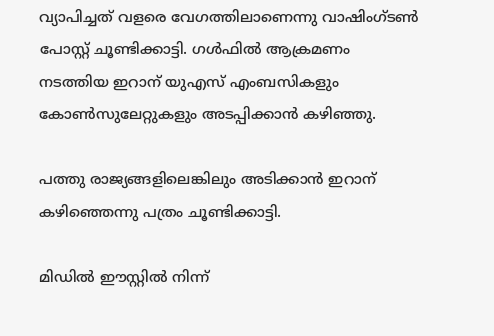വ്യാപിച്ചത് വളരെ വേഗത്തിലാണെന്നു വാഷിംഗ്‌ടൺ പോസ്റ്റ് ചൂണ്ടിക്കാട്ടി. ഗൾഫിൽ ആക്രമണം നടത്തിയ ഇറാന് യുഎസ് എംബസികളും കോൺസുലേറ്റുകളും അടപ്പിക്കാൻ കഴിഞ്ഞു.

പത്തു രാജ്യങ്ങളിലെങ്കിലും അടിക്കാൻ ഇറാന് കഴിഞ്ഞെന്നു പത്രം ചൂണ്ടിക്കാട്ടി.

മിഡിൽ ഈസ്റ്റിൽ നിന്ന്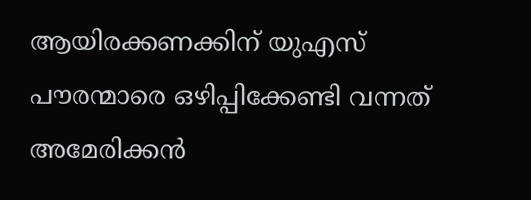ആയിരക്കണക്കിന് യുഎസ് പൗരന്മാരെ ഒഴിപ്പിക്കേണ്ടി വന്നത് അമേരിക്കൻ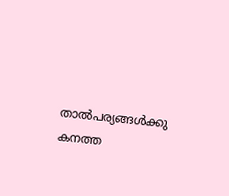താൽപര്യങ്ങൾക്കു കനത്ത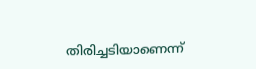തിരിച്ചടിയാണെന്ന്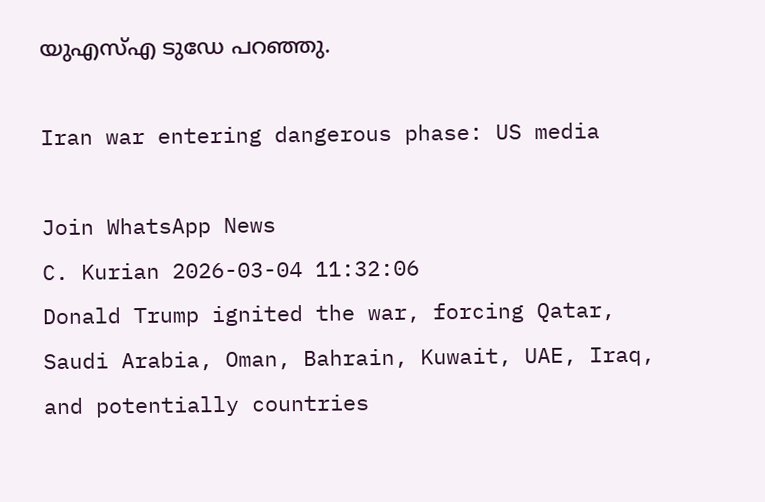യുഎസ്എ ടുഡേ പറഞ്ഞു.

Iran war entering dangerous phase: US media

Join WhatsApp News
C. Kurian 2026-03-04 11:32:06
Donald Trump ignited the war, forcing Qatar, Saudi Arabia, Oman, Bahrain, Kuwait, UAE, Iraq, and potentially countries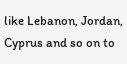like Lebanon, Jordan, Cyprus and so on to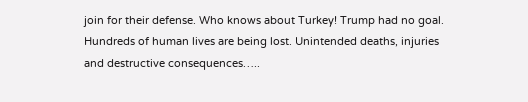join for their defense. Who knows about Turkey! Trump had no goal. Hundreds of human lives are being lost. Unintended deaths, injuries and destructive consequences…..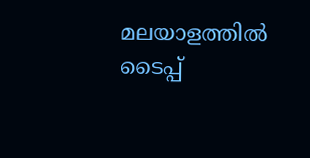മലയാളത്തില്‍ ടൈപ്പ്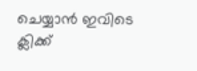ചെയ്യാന്‍ ഇവിടെ ക്ലിക്ക്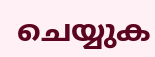ചെയ്യുക